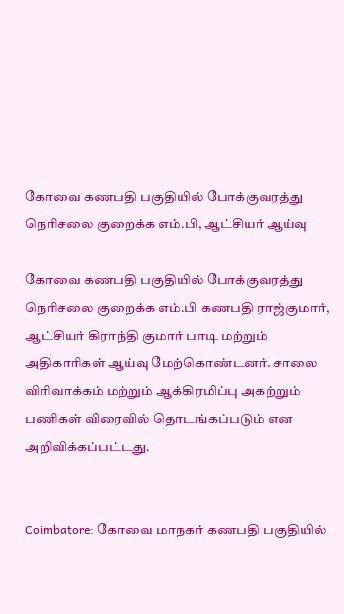கோவை கணபதி பகுதியில் போக்குவரத்து நெரிசலை குறைக்க எம்.பி, ஆட்சியர் ஆய்வு

கோவை கணபதி பகுதியில் போக்குவரத்து நெரிசலை குறைக்க எம்.பி கணபதி ராஜ்குமார், ஆட்சியர் கிராந்தி குமார் பாடி மற்றும் அதிகாரிகள் ஆய்வு மேற்கொண்டனர். சாலை விரிவாக்கம் மற்றும் ஆக்கிரமிப்பு அகற்றும் பணிகள் விரைவில் தொடங்கப்படும் என அறிவிக்கப்பட்டது.


Coimbatore: கோவை மாநகர் கணபதி பகுதியில்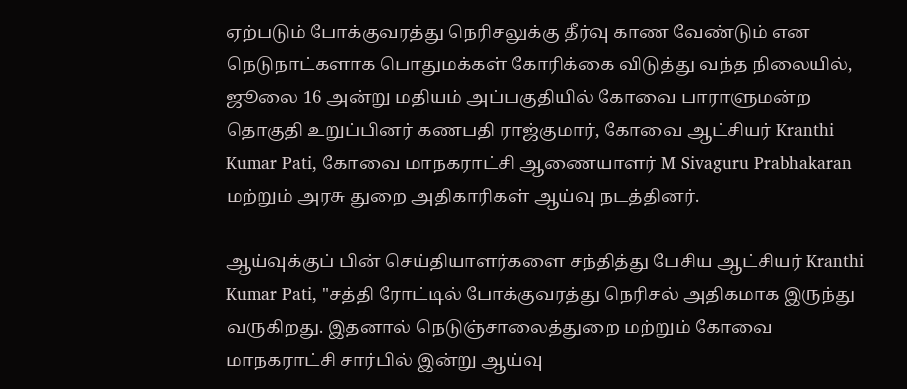ஏற்படும் போக்குவரத்து நெரிசலுக்கு தீர்வு காண வேண்டும் என நெடுநாட்களாக பொதுமக்கள் கோரிக்கை விடுத்து வந்த நிலையில், ஜூலை 16 அன்று மதியம் அப்பகுதியில் கோவை பாராளுமன்ற தொகுதி உறுப்பினர் கணபதி ராஜ்குமார், கோவை ஆட்சியர் Kranthi Kumar Pati, கோவை மாநகராட்சி ஆணையாளர் M Sivaguru Prabhakaran மற்றும் அரசு துறை அதிகாரிகள் ஆய்வு நடத்தினர்.

ஆய்வுக்குப் பின் செய்தியாளர்களை சந்தித்து பேசிய ஆட்சியர் Kranthi Kumar Pati, "சத்தி ரோட்டில் போக்குவரத்து நெரிசல் அதிகமாக இருந்து வருகிறது. இதனால் நெடுஞ்சாலைத்துறை மற்றும் கோவை மாநகராட்சி சார்பில் இன்று ஆய்வு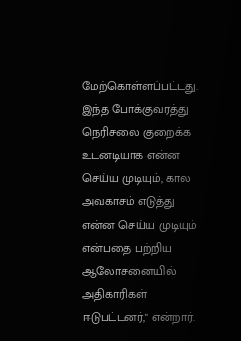மேற்கொள்ளப்பட்டது. இந்த போக்குவரத்து நெரிசலை குறைக்க உடனடியாக என்ன செய்ய முடியும், கால அவகாசம் எடுத்து என்ன செய்ய முடியும் என்பதை பற்றிய ஆலோசனையில் அதிகாரிகள் ஈடுபட்டனர்," என்றார்.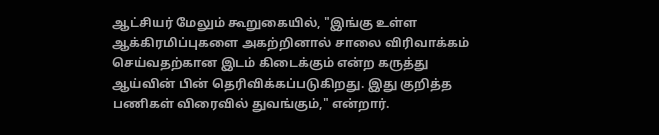ஆட்சியர் மேலும் கூறுகையில், "இங்கு உள்ள ஆக்கிரமிப்புகளை அகற்றினால் சாலை விரிவாக்கம் செய்வதற்கான இடம் கிடைக்கும் என்ற கருத்து ஆய்வின் பின் தெரிவிக்கப்படுகிறது. இது குறித்த பணிகள் விரைவில் துவங்கும்," என்றார்.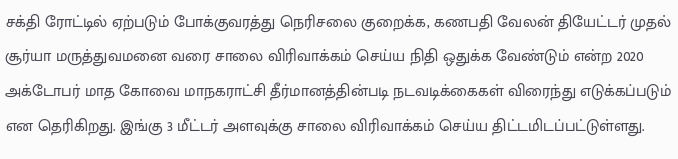சக்தி ரோட்டில் ஏற்படும் போக்குவரத்து நெரிசலை குறைக்க, கணபதி வேலன் தியேட்டர் முதல் சூர்யா மருத்துவமனை வரை சாலை விரிவாக்கம் செய்ய நிதி ஒதுக்க வேண்டும் என்ற 2020 அக்டோபர் மாத கோவை மாநகராட்சி தீர்மானத்தின்படி நடவடிக்கைகள் விரைந்து எடுக்கப்படும் என தெரிகிறது. இங்கு 3 மீட்டர் அளவுக்கு சாலை விரிவாக்கம் செய்ய திட்டமிடப்பட்டுள்ளது.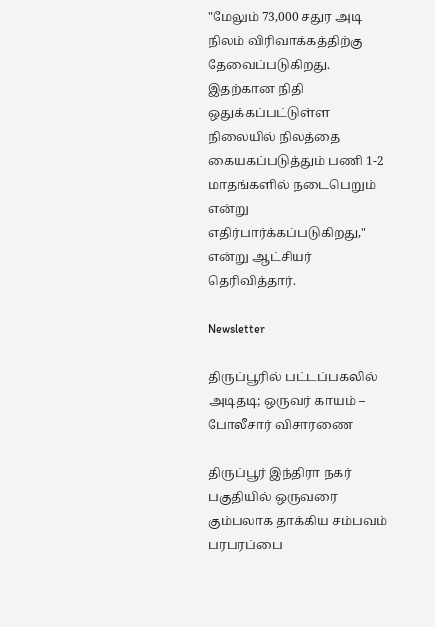"மேலும் 73,000 சதுர அடி நிலம் விரிவாக்கத்திற்கு தேவைப்படுகிறது. இதற்கான நிதி ஒதுக்கப்பட்டுள்ள நிலையில் நிலத்தை கையகப்படுத்தும் பணி 1-2 மாதங்களில் நடைபெறும் என்று எதிர்பார்க்கப்படுகிறது," என்று ஆட்சியர் தெரிவித்தார்.

Newsletter

திருப்பூரில் பட்டப்பகலில் அடிதடி; ஒருவர் காயம் – போலீசார் விசாரணை

திருப்பூர் இந்திரா நகர் பகுதியில் ஒருவரை கும்பலாக தாக்கிய சம்பவம் பரபரப்பை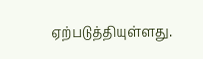ஏற்படுத்தியுள்ளது.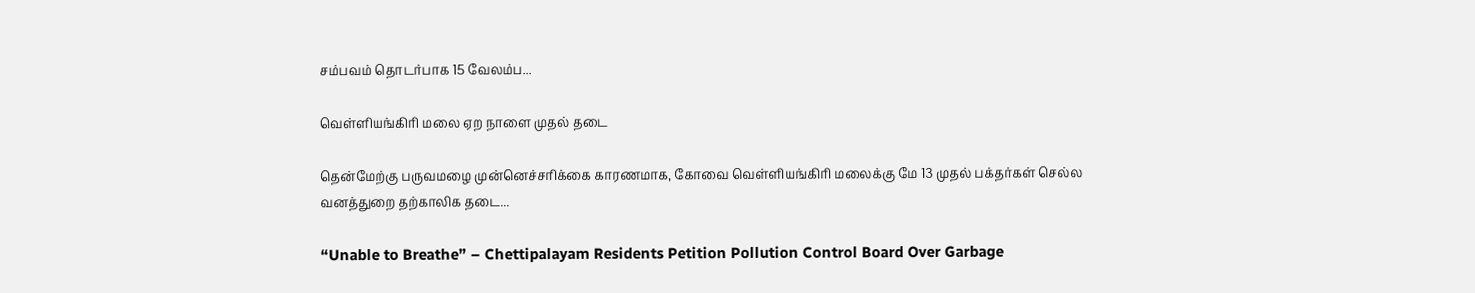சம்பவம் தொடர்பாக 15 வேலம்ப...

வெள்ளியங்கிரி மலை ஏற நாளை முதல் தடை

தென்மேற்கு பருவமழை முன்னெச்சரிக்கை காரணமாக, கோவை வெள்ளியங்கிரி மலைக்கு மே 13 முதல் பக்தர்கள் செல்ல வனத்துறை தற்காலிக தடை...

“Unable to Breathe” – Chettipalayam Residents Petition Pollution Control Board Over Garbage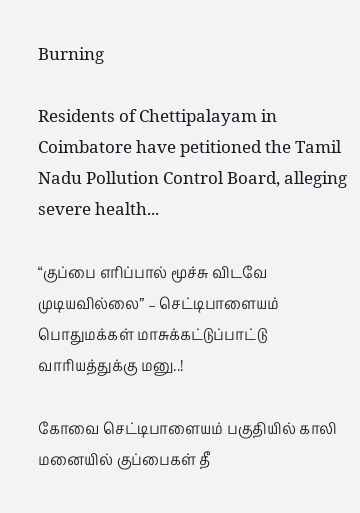Burning

Residents of Chettipalayam in Coimbatore have petitioned the Tamil Nadu Pollution Control Board, alleging severe health...

“குப்பை எரிப்பால் மூச்சு விடவே முடியவில்லை” – செட்டிபாளையம் பொதுமக்கள் மாசுக்கட்டுப்பாட்டு வாரியத்துக்கு மனு..!

கோவை செட்டிபாளையம் பகுதியில் காலி மனையில் குப்பைகள் தீ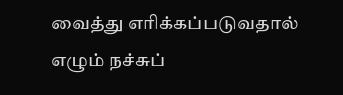வைத்து எரிக்கப்படுவதால் எழும் நச்சுப்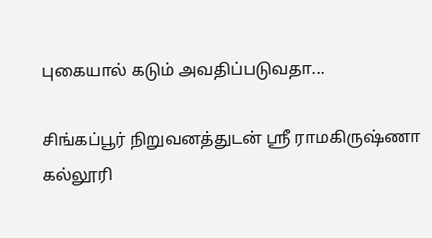புகையால் கடும் அவதிப்படுவதா...

சிங்கப்பூர் நிறுவனத்துடன் ஸ்ரீ ராமகிருஷ்ணா கல்லூரி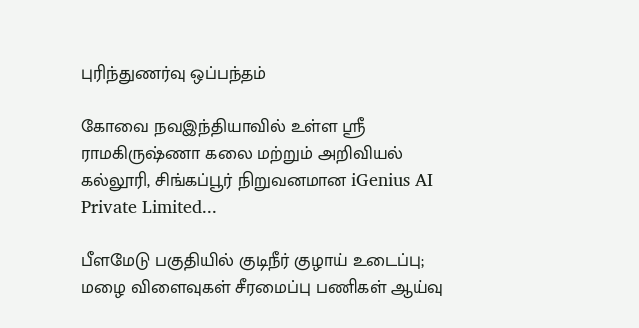புரிந்துணர்வு ஒப்பந்தம்

கோவை நவஇந்தியாவில் உள்ள ஸ்ரீ ராமகிருஷ்ணா கலை மற்றும் அறிவியல் கல்லூரி, சிங்கப்பூர் நிறுவனமான iGenius AI Private Limited...

பீளமேடு பகுதியில் குடிநீர் குழாய் உடைப்பு; மழை விளைவுகள் சீரமைப்பு பணிகள் ஆய்வு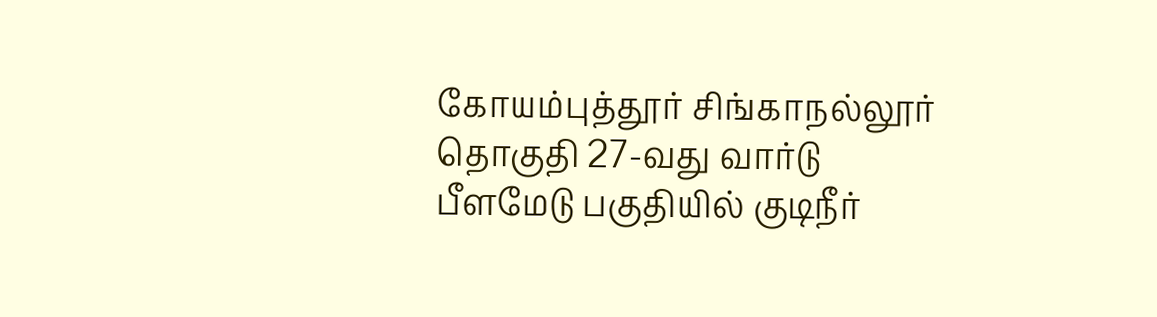கோயம்புத்தூர் சிங்காநல்லூர் தொகுதி 27-வது வார்டு பீளமேடு பகுதியில் குடிநீர்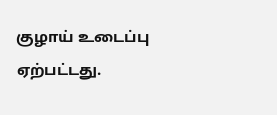குழாய் உடைப்பு ஏற்பட்டது.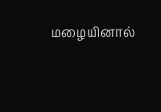மழையினால்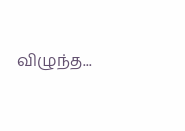விழுந்த...